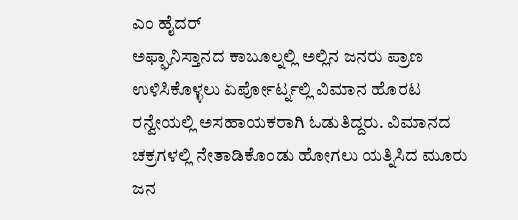ಎಂ ಹೈದರ್
ಅಫ್ಘಾನಿಸ್ತಾನದ ಕಾಬೂಲ್ನಲ್ಲಿ ಅಲ್ಲಿನ ಜನರು ಪ್ರಾಣ ಉಳಿಸಿಕೊಳ್ಳಲು ಏರ್ಪೋರ್ಟ್ನಲ್ಲಿ ವಿಮಾನ ಹೊರಟ ರನ್ವೇಯಲ್ಲಿ ಅಸಹಾಯಕರಾಗಿ ಓಡುತಿದ್ದರು. ವಿಮಾನದ ಚಕ್ರಗಳಲ್ಲಿ ನೇತಾಡಿಕೊಂಡು ಹೋಗಲು ಯತ್ನಿಸಿದ ಮೂರು ಜನ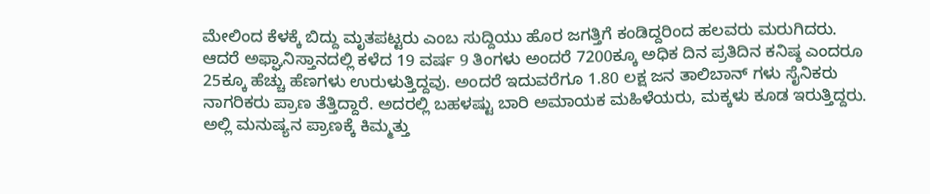ಮೇಲಿಂದ ಕೆಳಕ್ಕೆ ಬಿದ್ದು ಮೃತಪಟ್ಟರು ಎಂಬ ಸುದ್ದಿಯು ಹೊರ ಜಗತ್ತಿಗೆ ಕಂಡಿದ್ದರಿಂದ ಹಲವರು ಮರುಗಿದರು.
ಆದರೆ ಅಫ್ಘಾನಿಸ್ತಾನದಲ್ಲಿ ಕಳೆದ 19 ವರ್ಷ 9 ತಿಂಗಳು ಅಂದರೆ 7200ಕ್ಕೂ ಅಧಿಕ ದಿನ ಪ್ರತಿದಿನ ಕನಿಷ್ಠ ಎಂದರೂ 25ಕ್ಕೂ ಹೆಚ್ಚು ಹೆಣಗಳು ಉರುಳುತ್ತಿದ್ದವು. ಅಂದರೆ ಇದುವರೆಗೂ 1.80 ಲಕ್ಷ ಜನ ತಾಲಿಬಾನ್ ಗಳು ಸೈನಿಕರು ನಾಗರಿಕರು ಪ್ರಾಣ ತೆತ್ತಿದ್ದಾರೆ. ಅದರಲ್ಲಿ ಬಹಳಷ್ಟು ಬಾರಿ ಅಮಾಯಕ ಮಹಿಳೆಯರು, ಮಕ್ಕಳು ಕೂಡ ಇರುತ್ತಿದ್ದರು. ಅಲ್ಲಿ ಮನುಷ್ಯನ ಪ್ರಾಣಕ್ಕೆ ಕಿಮ್ಮತ್ತು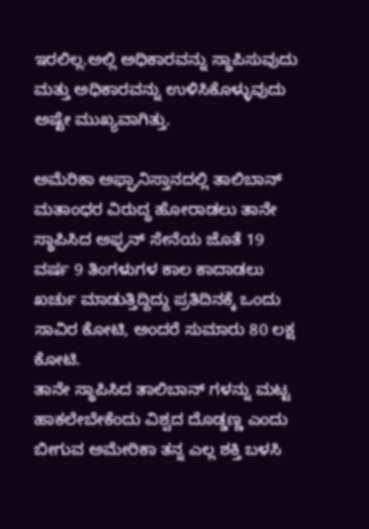ಇರಲಿಲ್ಲ.ಅಲ್ಲಿ ಅಧಿಕಾರವನ್ನು ಸ್ಥಾಪಿಸುವುದು ಮತ್ತು ಅಧಿಕಾರವನ್ನು ಉಳಿಸಿಕೊಳ್ಳುವುದು ಅಷ್ಟೇ ಮುಖ್ಯವಾಗಿತ್ತು.

ಅಮೆರಿಕಾ ಅಫ್ಘಾನಿಸ್ತಾನದಲ್ಲಿ ತಾಲಿಬಾನ್ ಮತಾಂಧರ ವಿರುದ್ಧ ಹೋರಾಡಲು ತಾನೇ ಸ್ಥಾಪಿಸಿದ ಅಫ್ಘನ್ ಸೇನೆಯ ಜೊತೆ 19 ವರ್ಷ 9 ತಿಂಗಳುಗಳ ಕಾಲ ಕಾದಾಡಲು ಖರ್ಚು ಮಾಡುತ್ತಿದ್ದಿದ್ದು ಪ್ರತಿದಿನಕ್ಕೆ ಒಂದು ಸಾವಿರ ಕೋಟಿ, ಅಂದರೆ ಸುಮಾರು 80 ಲಕ್ಷ ಕೋಟಿ.
ತಾನೇ ಸ್ಥಾಪಿಸಿದ ತಾಲಿಬಾನ್ ಗಳನ್ನು ಮಟ್ಟ ಹಾಕಲೇಬೇಕೆಂದು ವಿಶ್ವದ ದೊಡ್ಡಣ್ಣ ಎಂದು ಬೀಗುವ ಅಮೇರಿಕಾ ತನ್ನ ಎಲ್ಲ ಶಕ್ತಿ ಬಳಸಿ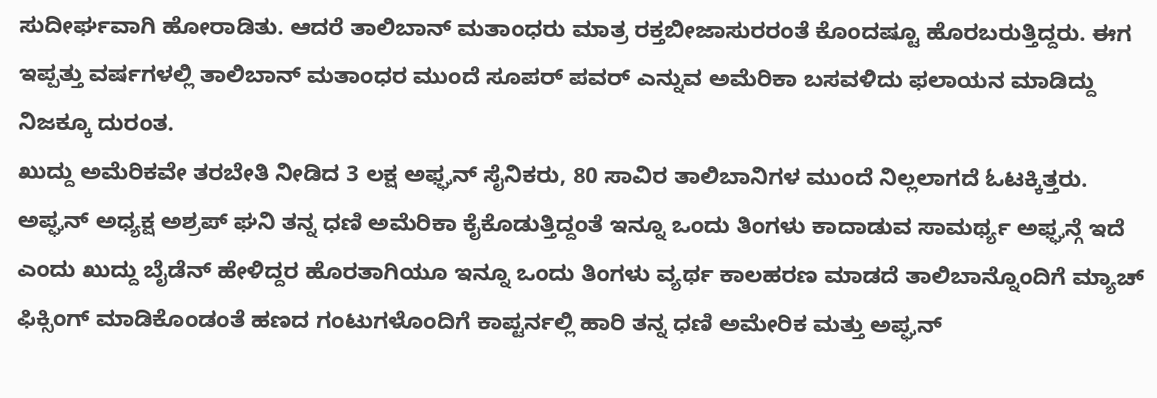ಸುದೀರ್ಘವಾಗಿ ಹೋರಾಡಿತು. ಆದರೆ ತಾಲಿಬಾನ್ ಮತಾಂಧರು ಮಾತ್ರ ರಕ್ತಬೀಜಾಸುರರಂತೆ ಕೊಂದಷ್ಟೂ ಹೊರಬರುತ್ತಿದ್ದರು. ಈಗ ಇಪ್ಪತ್ತು ವರ್ಷಗಳಲ್ಲಿ ತಾಲಿಬಾನ್ ಮತಾಂಧರ ಮುಂದೆ ಸೂಪರ್ ಪವರ್ ಎನ್ನುವ ಅಮೆರಿಕಾ ಬಸವಳಿದು ಫಲಾಯನ ಮಾಡಿದ್ದು ನಿಜಕ್ಕೂ ದುರಂತ.
ಖುದ್ದು ಅಮೆರಿಕವೇ ತರಬೇತಿ ನೀಡಿದ 3 ಲಕ್ಷ ಅಫ್ಘನ್ ಸೈನಿಕರು, 80 ಸಾವಿರ ತಾಲಿಬಾನಿಗಳ ಮುಂದೆ ನಿಲ್ಲಲಾಗದೆ ಓಟಕ್ಕಿತ್ತರು. ಅಪ್ಘನ್ ಅಧ್ಯಕ್ಷ ಅಶ್ರಪ್ ಘನಿ ತನ್ನ ಧಣಿ ಅಮೆರಿಕಾ ಕೈಕೊಡುತ್ತಿದ್ದಂತೆ ಇನ್ನೂ ಒಂದು ತಿಂಗಳು ಕಾದಾಡುವ ಸಾಮರ್ಥ್ಯ ಅಫ್ಘನ್ಗೆ ಇದೆ ಎಂದು ಖುದ್ದು ಬೈಡೆನ್ ಹೇಳಿದ್ದರ ಹೊರತಾಗಿಯೂ ಇನ್ನೂ ಒಂದು ತಿಂಗಳು ವ್ಯರ್ಥ ಕಾಲಹರಣ ಮಾಡದೆ ತಾಲಿಬಾನ್ನೊಂದಿಗೆ ಮ್ಯಾಚ್ ಫಿಕ್ಸಿಂಗ್ ಮಾಡಿಕೊಂಡಂತೆ ಹಣದ ಗಂಟುಗಳೊಂದಿಗೆ ಕಾಪ್ಟರ್ನಲ್ಲಿ ಹಾರಿ ತನ್ನ ಧಣಿ ಅಮೇರಿಕ ಮತ್ತು ಅಪ್ಘನ್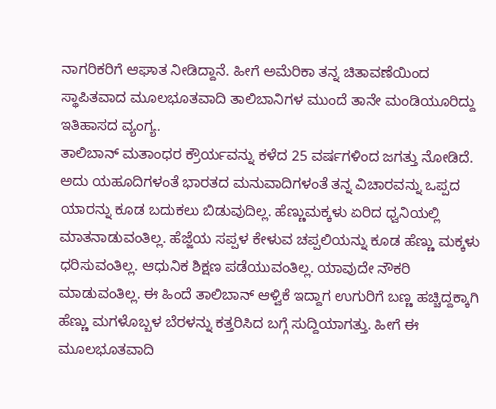ನಾಗರಿಕರಿಗೆ ಆಘಾತ ನೀಡಿದ್ದಾನೆ. ಹೀಗೆ ಅಮೆರಿಕಾ ತನ್ನ ಚಿತಾವಣೆಯಿಂದ ಸ್ಥಾಪಿತವಾದ ಮೂಲಭೂತವಾದಿ ತಾಲಿಬಾನಿಗಳ ಮುಂದೆ ತಾನೇ ಮಂಡಿಯೂರಿದ್ದು ಇತಿಹಾಸದ ವ್ಯಂಗ್ಯ.
ತಾಲಿಬಾನ್ ಮತಾಂಧರ ಕ್ರೌರ್ಯವನ್ನು ಕಳೆದ 25 ವರ್ಷಗಳಿಂದ ಜಗತ್ತು ನೋಡಿದೆ. ಅದು ಯಹೂದಿಗಳಂತೆ ಭಾರತದ ಮನುವಾದಿಗಳಂತೆ ತನ್ನ ವಿಚಾರವನ್ನು ಒಪ್ಪದ ಯಾರನ್ನು ಕೂಡ ಬದುಕಲು ಬಿಡುವುದಿಲ್ಲ. ಹೆಣ್ಣುಮಕ್ಕಳು ಏರಿದ ಧ್ವನಿಯಲ್ಲಿ ಮಾತನಾಡುವಂತಿಲ್ಲ. ಹೆಜ್ಜೆಯ ಸಪ್ಪಳ ಕೇಳುವ ಚಪ್ಪಲಿಯನ್ನು ಕೂಡ ಹೆಣ್ಣು ಮಕ್ಕಳು ಧರಿಸುವಂತಿಲ್ಲ. ಆಧುನಿಕ ಶಿಕ್ಷಣ ಪಡೆಯುವಂತಿಲ್ಲ. ಯಾವುದೇ ನೌಕರಿ ಮಾಡುವಂತಿಲ್ಲ. ಈ ಹಿಂದೆ ತಾಲಿಬಾನ್ ಆಳ್ವಿಕೆ ಇದ್ದಾಗ ಉಗುರಿಗೆ ಬಣ್ಣ ಹಚ್ಚಿದ್ದಕ್ಕಾಗಿ ಹೆಣ್ಣು ಮಗಳೊಬ್ಬಳ ಬೆರಳನ್ನು ಕತ್ತರಿಸಿದ ಬಗ್ಗೆ ಸುದ್ದಿಯಾಗತ್ತು. ಹೀಗೆ ಈ ಮೂಲಭೂತವಾದಿ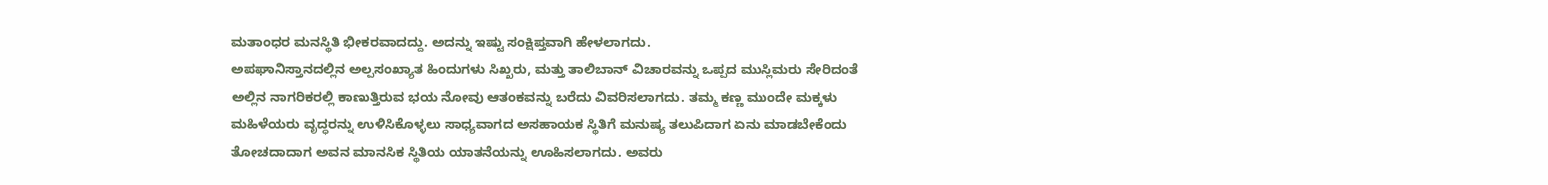ಮತಾಂಧರ ಮನಸ್ಥಿತಿ ಭೀಕರವಾದದ್ದು. ಅದನ್ನು ಇಷ್ಟು ಸಂಕ್ಷಿಪ್ತವಾಗಿ ಹೇಳಲಾಗದು.
ಅಪಘಾನಿಸ್ತಾನದಲ್ಲಿನ ಅಲ್ಪಸಂಖ್ಯಾತ ಹಿಂದುಗಳು ಸಿಖ್ಖರು, ಮತ್ತು ತಾಲಿಬಾನ್ ವಿಚಾರವನ್ನು ಒಪ್ಪದ ಮುಸ್ಲಿಮರು ಸೇರಿದಂತೆ ಅಲ್ಲಿನ ನಾಗರಿಕರಲ್ಲಿ ಕಾಣುತ್ತಿರುವ ಭಯ ನೋವು ಆತಂಕವನ್ನು ಬರೆದು ವಿವರಿಸಲಾಗದು. ತಮ್ಮ ಕಣ್ಣ ಮುಂದೇ ಮಕ್ಕಳು ಮಹಿಳೆಯರು ವೃದ್ಧರನ್ನು ಉಳಿಸಿಕೊಳ್ಳಲು ಸಾಧ್ಯವಾಗದ ಅಸಹಾಯಕ ಸ್ಥಿತಿಗೆ ಮನುಷ್ಯ ತಲುಪಿದಾಗ ಏನು ಮಾಡಬೇಕೆಂದು ತೋಚದಾದಾಗ ಅವನ ಮಾನಸಿಕ ಸ್ಥಿತಿಯ ಯಾತನೆಯನ್ನು ಊಹಿಸಲಾಗದು. ಅವರು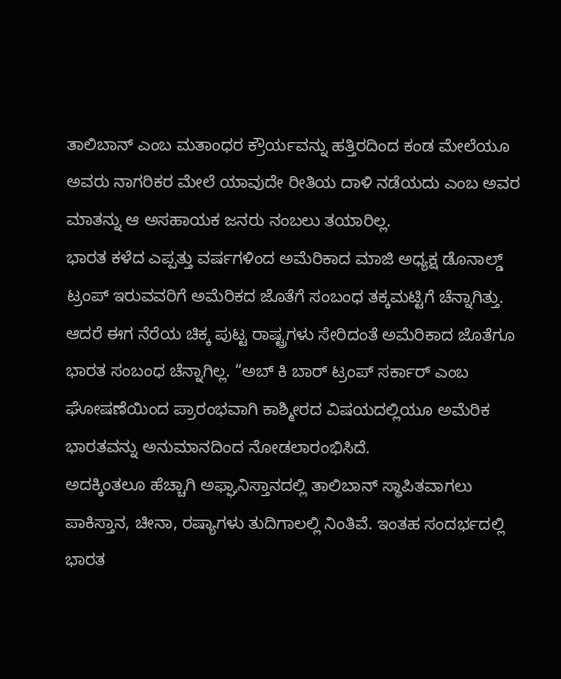ತಾಲಿಬಾನ್ ಎಂಬ ಮತಾಂಧರ ಕ್ರೌರ್ಯವನ್ನು ಹತ್ತಿರದಿಂದ ಕಂಡ ಮೇಲೆಯೂ ಅವರು ನಾಗರಿಕರ ಮೇಲೆ ಯಾವುದೇ ರೀತಿಯ ದಾಳಿ ನಡೆಯದು ಎಂಬ ಅವರ ಮಾತನ್ನು ಆ ಅಸಹಾಯಕ ಜನರು ನಂಬಲು ತಯಾರಿಲ್ಲ.
ಭಾರತ ಕಳೆದ ಎಪ್ಪತ್ತು ವರ್ಷಗಳಿಂದ ಅಮೆರಿಕಾದ ಮಾಜಿ ಅಧ್ಯಕ್ಷ ಡೊನಾಲ್ಡ್ ಟ್ರಂಪ್ ಇರುವವರಿಗೆ ಅಮೆರಿಕದ ಜೊತೆಗೆ ಸಂಬಂಧ ತಕ್ಕಮಟ್ಟಿಗೆ ಚೆನ್ನಾಗಿತ್ತು. ಆದರೆ ಈಗ ನೆರೆಯ ಚಿಕ್ಕ ಪುಟ್ಟ ರಾಷ್ಟ್ರಗಳು ಸೇರಿದಂತೆ ಅಮೆರಿಕಾದ ಜೊತೆಗೂ ಭಾರತ ಸಂಬಂಧ ಚೆನ್ನಾಗಿಲ್ಲ. “ಅಬ್ ಕಿ ಬಾರ್ ಟ್ರಂಪ್ ಸರ್ಕಾರ್ ಎಂಬ ಘೋಷಣೆಯಿಂದ ಪ್ರಾರಂಭವಾಗಿ ಕಾಶ್ಮೀರದ ವಿಷಯದಲ್ಲಿಯೂ ಅಮೆರಿಕ ಭಾರತವನ್ನು ಅನುಮಾನದಿಂದ ನೋಡಲಾರಂಭಿಸಿದೆ.
ಅದಕ್ಕಿಂತಲೂ ಹೆಚ್ಚಾಗಿ ಅಫ್ಘಾನಿಸ್ತಾನದಲ್ಲಿ ತಾಲಿಬಾನ್ ಸ್ಥಾಪಿತವಾಗಲು ಪಾಕಿಸ್ತಾನ, ಚೀನಾ, ರಷ್ಯಾಗಳು ತುದಿಗಾಲಲ್ಲಿ ನಿಂತಿವೆ. ಇಂತಹ ಸಂದರ್ಭದಲ್ಲಿ ಭಾರತ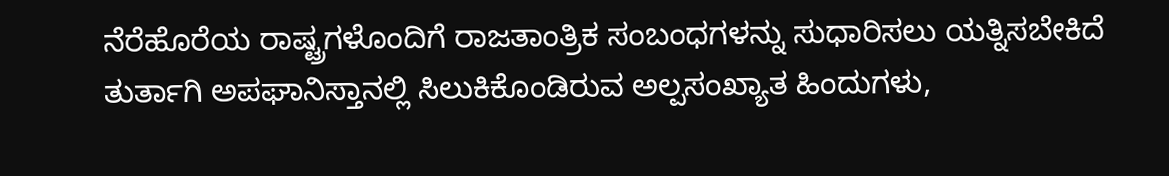ನೆರೆಹೊರೆಯ ರಾಷ್ಟ್ರಗಳೊಂದಿಗೆ ರಾಜತಾಂತ್ರಿಕ ಸಂಬಂಧಗಳನ್ನು ಸುಧಾರಿಸಲು ಯತ್ನಿಸಬೇಕಿದೆ ತುರ್ತಾಗಿ ಅಪಘಾನಿಸ್ತಾನಲ್ಲಿ ಸಿಲುಕಿಕೊಂಡಿರುವ ಅಲ್ಪಸಂಖ್ಯಾತ ಹಿಂದುಗಳು,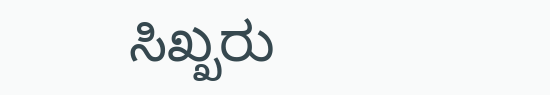ಸಿಖ್ಖರು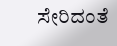ಸೇರಿದಂತೆ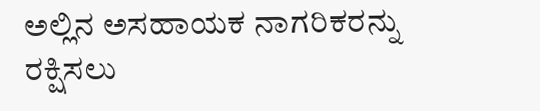ಅಲ್ಲಿನ ಅಸಹಾಯಕ ನಾಗರಿಕರನ್ನು ರಕ್ಷಿಸಲು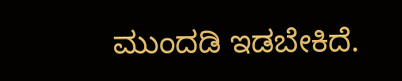ಮುಂದಡಿ ಇಡಬೇಕಿದೆ.